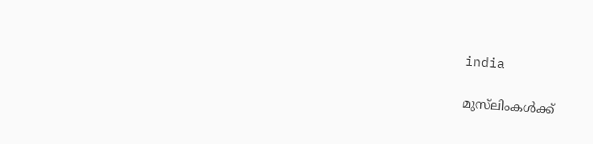india

മുസ്‌ലിംകള്‍ക്ക്‌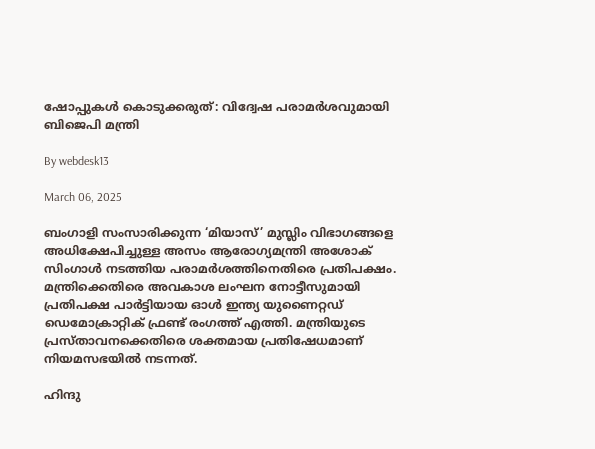ഷോപ്പുകള്‍ കൊടുക്കരുത്: വിദ്വേഷ പരാമര്‍ശവുമായി ബിജെപി മന്ത്രി

By webdesk13

March 06, 2025

ബംഗാളി സംസാരിക്കുന്ന ‘മിയാസ്’ മുസ്ലിം വിഭാഗങ്ങളെ അധിക്ഷേപിച്ചുള്ള അസം ആരോഗ്യമന്ത്രി അശോക് സിംഗാള്‍ നടത്തിയ പരാമര്‍ശത്തിനെതിരെ പ്രതിപക്ഷം. മന്ത്രിക്കെതിരെ അവകാശ ലംഘന നോട്ടീസുമായി പ്രതിപക്ഷ പാര്‍ട്ടിയായ ഓള്‍ ഇന്ത്യ യുണൈറ്റഡ് ഡെമോക്രാറ്റിക് ഫ്രണ്ട് രംഗത്ത് എത്തി. മന്ത്രിയുടെ പ്രസ്താവനക്കെതിരെ ശക്തമായ പ്രതിഷേധമാണ് നിയമസഭയില്‍ നടന്നത്.

ഹിന്ദു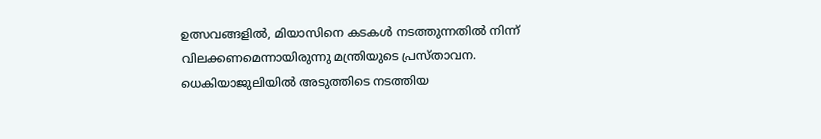ഉത്സവങ്ങളില്‍, മിയാസിനെ കടകള്‍ നടത്തുന്നതില്‍ നിന്ന് വിലക്കണമെന്നായിരുന്നു മന്ത്രിയുടെ പ്രസ്താവന. ധെകിയാജുലിയില്‍ അടുത്തിടെ നടത്തിയ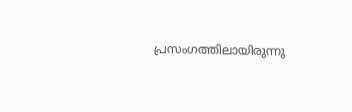പ്രസംഗത്തിലായിരുന്നു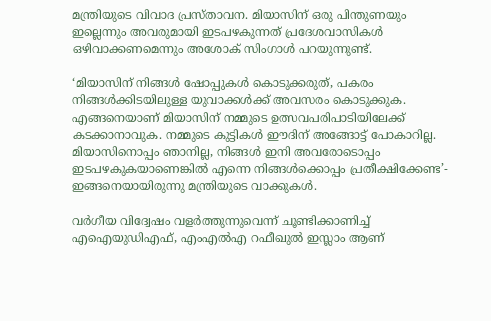മന്ത്രിയുടെ വിവാദ പ്രസ്താവന. മിയാസിന് ഒരു പിന്തുണയും ഇല്ലെന്നും അവരുമായി ഇടപഴകുന്നത് പ്രദേശവാസികള്‍ ഒഴിവാക്കണമെന്നും അശോക് സിംഗാള്‍ പറയുന്നുണ്ട്.

‘മിയാസിന് നിങ്ങള്‍ ഷോപ്പുകള്‍ കൊടുക്കരുത്, പകരം നിങ്ങള്‍ക്കിടയിലുള്ള യുവാക്കള്‍ക്ക് അവസരം കൊടുക്കുക. എങ്ങനെയാണ് മിയാസിന് നമ്മുടെ ഉത്സവപരിപാടിയിലേക്ക് കടക്കാനാവുക. നമ്മുടെ കുട്ടികള്‍ ഈദിന് അങ്ങോട്ട് പോകാറില്ല. മിയാസിനൊപ്പം ഞാനില്ല, നിങ്ങള്‍ ഇനി അവരോടൊപ്പം ഇടപഴകുകയാണെങ്കില്‍ എന്നെ നിങ്ങള്‍ക്കൊപ്പം പ്രതീക്ഷിക്കേണ്ട’- ഇങ്ങനെയായിരുന്നു മന്ത്രിയുടെ വാക്കുകള്‍.

വര്‍ഗീയ വിദ്വേഷം വളര്‍ത്തുന്നുവെന്ന് ചൂണ്ടിക്കാണിച്ച് എഐയുഡിഎഫ്, എംഎല്‍എ റഫീഖുല്‍ ഇസ്ലാം ആണ്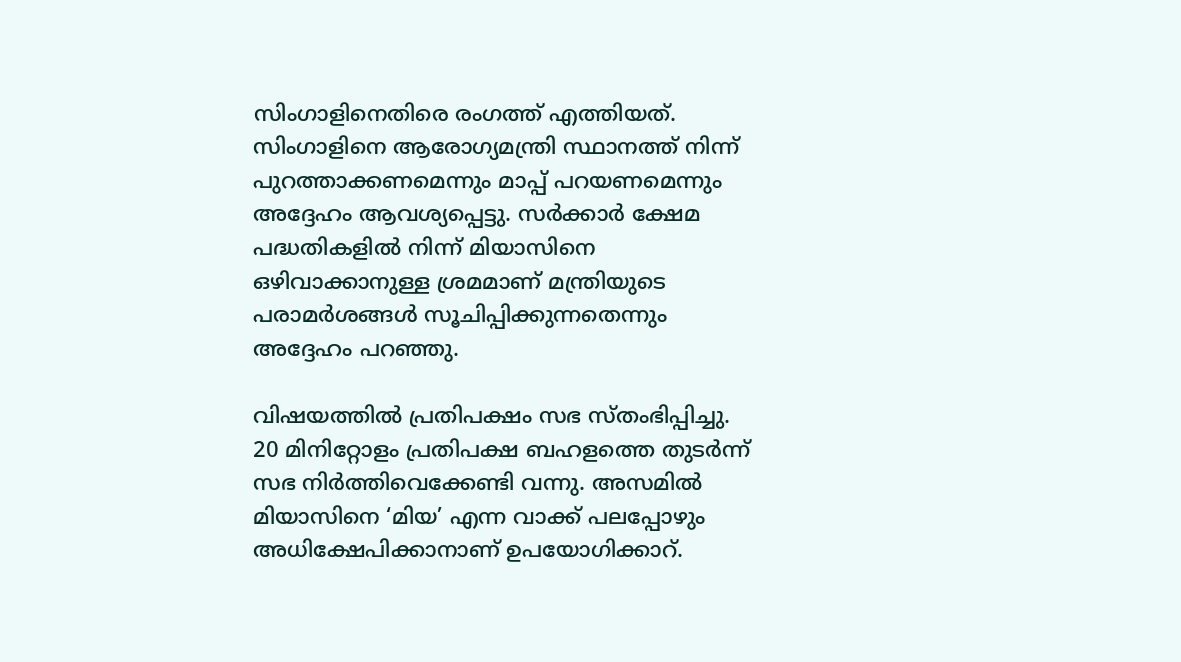സിംഗാളിനെതിരെ രംഗത്ത് എത്തിയത്. സിംഗാളിനെ ആരോഗ്യമന്ത്രി സ്ഥാനത്ത് നിന്ന് പുറത്താക്കണമെന്നും മാപ്പ് പറയണമെന്നും അദ്ദേഹം ആവശ്യപ്പെട്ടു. സര്‍ക്കാര്‍ ക്ഷേമ പദ്ധതികളില്‍ നിന്ന് മിയാസിനെ ഒഴിവാക്കാനുള്ള ശ്രമമാണ് മന്ത്രിയുടെ പരാമര്‍ശങ്ങള്‍ സൂചിപ്പിക്കുന്നതെന്നും അദ്ദേഹം പറഞ്ഞു.

വിഷയത്തില്‍ പ്രതിപക്ഷം സഭ സ്തംഭിപ്പിച്ചു. 20 മിനിറ്റോളം പ്രതിപക്ഷ ബഹളത്തെ തുടര്‍ന്ന് സഭ നിര്‍ത്തിവെക്കേണ്ടി വന്നു. അസമില്‍ മിയാസിനെ ‘മിയ’ എന്ന വാക്ക് പലപ്പോഴും അധിക്ഷേപിക്കാനാണ് ഉപയോഗിക്കാറ്.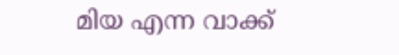മിയ എന്ന വാക്ക്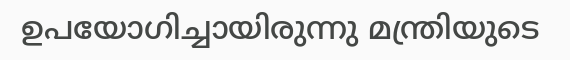ഉപയോഗിച്ചായിരുന്നു മന്ത്രിയുടെ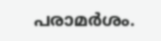പരാമര്‍ശം.